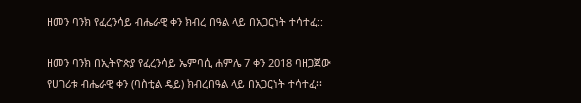ዘመን ባንክ የፈረንሳይ ብሔራዊ ቀን ክብረ በዓል ላይ በአጋርነት ተሳተፈ::

ዘመን ባንክ በኢትዮጵያ የፈረንሳይ ኤምባሲ ሐምሌ 7 ቀን 2018 ባዘጋጀው የሀገሪቱ ብሔራዊ ቀን (ባስቲል ዴይ) ክብረበዓል ላይ በአጋርነት ተሳተፈ፡፡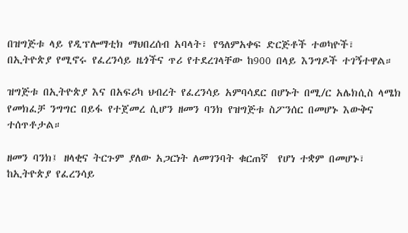በዝግጅቱ ላይ የዲፕሎማቲክ ማህበረሰብ አባላት፣ የዓለምአቀፍ ድርጅቶች ተወካዮች፣ በኢትዮጵያ የሚኖሩ የፈረንሳይ ዜጎችና ጥሪ የተደረገላቸው ከ900 በላይ እንግዶች ተገኝተዋል።

ዝግጅቱ በኢትዮጵያ እና በአፍሪካ ህብረት የፈረንሳይ አምባሳደር በሆኑት በሚ/ር አሌክሲስ ላሜክ የመክፈቻ ንግግር በይፋ የተጀመረ ሲሆን ዘመን ባንክ የዝግጅቱ ስፖንሰር በመሆኑ እውቅና ተሰጥቶታል።

ዘመን ባንክ፤ ዘላቂና ትርጉም ያለው አጋርነት ለመገንባት ቁርጠኛ  የሆነ ተቋም በመሆኑ፣ ከኢትዮጵያ የፈረንሳይ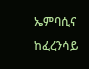ኤምባሲና ከፈረንሳይ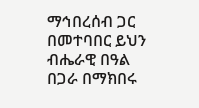ማኅበረሰብ ጋር በመተባበር ይህን ብሔራዊ በዓል በጋራ በማክበሩ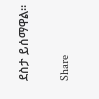ደስታ ይሰማዋል።

Share